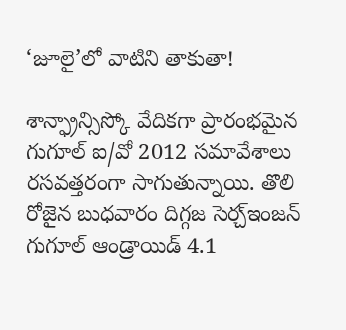‘జూలై’లో వాటిని తాకుతా!

శాన్ఫ్రాన్సిస్కో వేదికగా ప్రారంభమైన గుగూల్ ఐ/వో 2012 సమావేశాలు రసవత్తరంగా సాగుతున్నాయి. తొలి రోజైన బుధవారం దిగ్గజ సెర్చ్ఇంజన్ గుగూల్ ఆండ్రాయిడ్ 4.1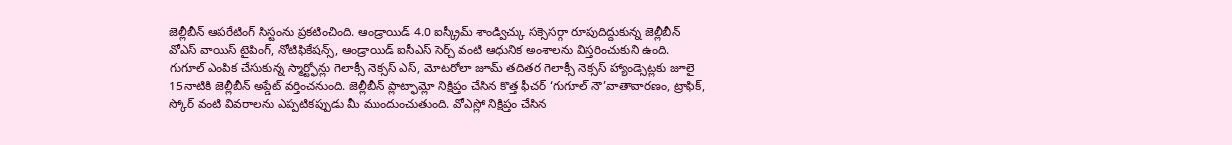జెల్లీబీన్ ఆపరేటింగ్ సిస్టంను ప్రకటించింది. ఆండ్రాయిడ్ 4.0 ఐస్క్రీమ్ శాండ్విచ్కు సక్సెసర్గా రూపుదిద్దుకున్న జెల్లీబీన్ వోఎస్ వాయిస్ టైపింగ్, నోటిఫికేషన్స్, ఆండ్రాయిడ్ ఐసీఎస్ సెర్చ్ వంటి ఆధునిక అంశాలను విస్తరించుకుని ఉంది.
గుగూల్ ఎంపిక చేసుకున్న స్మార్ట్ఫోన్లు గెలాక్సీ నెక్సస్ ఎస్, మోటరోలా జూమ్ తదితర గెలాక్సీ నెక్సస్ హ్యాండ్సెట్లకు జూలై 15నాటికి జెల్లీబీన్ అప్డేట్ వర్తించనుంది. జెల్లీబీన్ ప్లాట్ఫామ్లో నిక్షిప్తం చేసిన కొత్త ఫీచర్ ‘గుగూల్ నౌ’వాతావారణం, ట్రాఫిక్, స్కోర్ వంటి వివరాలను ఎప్పటికప్పుడు మీ ముందుంచుతుంది. వోఎస్లో నిక్షిప్తం చేసిన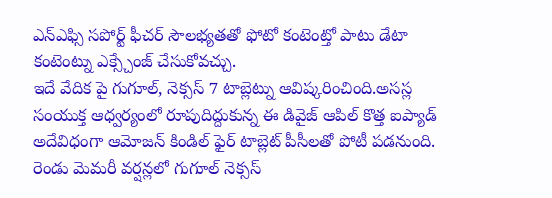ఎన్ఎఫ్సి సపోర్ట్ ఫీచర్ సౌలభ్యతతో ఫోటో కంటెంట్తో పాటు డేటా కంటెంట్ను ఎక్స్చేంజ్ చేసుకోవచ్చు.
ఇదే వేదిక పై గుగూల్, నెక్సస్ 7 టాబ్లెట్ను ఆవిష్కరించింది.అసస్ల సంయుక్త ఆధ్వర్యంలో రూపుదిద్దుకున్న ఈ డివైజ్ ఆపిల్ కొత్త ఐప్యాడ్ అదేవిధంగా ఆమోజన్ కిండిల్ ఫైర్ టాబ్లెట్ పీసీలతో పోటీ పడనుంది. రెండు మెమరీ వర్షన్లలో గుగూల్ నెక్సస్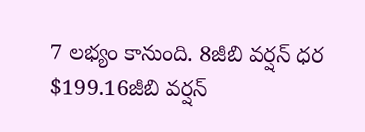7 లభ్యం కానుంది. 8జీబి వర్షన్ ధర $199.16జీబి వర్షన్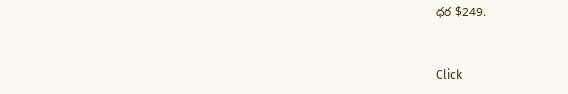ధర $249.


Click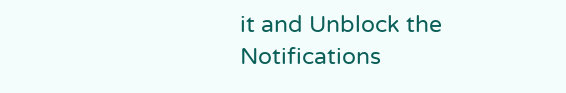it and Unblock the Notifications